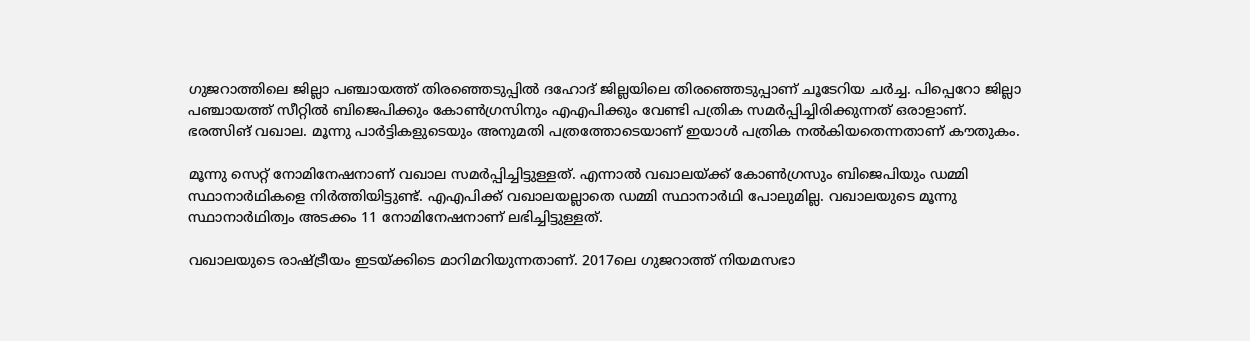ഗുജറാത്തിലെ ജില്ലാ പഞ്ചായത്ത് തിരഞ്ഞെടുപ്പില്‍ ദഹോദ് ജില്ലയിലെ തിരഞ്ഞെടുപ്പാണ് ചൂടേറിയ ചര്‍ച്ച. പിപ്പെറോ ജില്ലാ പഞ്ചായത്ത് സീറ്റില്‍ ബിജെപിക്കും കോണ്‍ഗ്രസിനും എഎപിക്കും വേണ്ടി പത്രിക സമര്‍പ്പിച്ചിരിക്കുന്നത് ഒരാളാണ്. ഭരത്സിങ് വഖാല. മൂന്നു പാര്‍ട്ടികളുടെയും അനുമതി പത്രത്തോടെയാണ് ഇയാള്‍ പത്രിക നല്‍കിയതെന്നതാണ് കൗതുകം.

മൂന്നു സെറ്റ് നോമിനേഷനാണ് വഖാല സമര്‍പ്പിച്ചിട്ടുള്ളത്. എന്നാല്‍ വഖാലയ്ക്ക് കോണ്‍ഗ്രസും ബിജെപിയും ഡമ്മി സ്ഥാനാര്‍ഥികളെ നിര്‍ത്തിയിട്ടുണ്ട്. എഎപിക്ക് വഖാലയല്ലാതെ ഡമ്മി സ്ഥാനാര്‍ഥി പോലുമില്ല. വഖാലയുടെ മൂന്നു സ്ഥാനാര്‍ഥിത്വം അടക്കം 11 നോമിനേഷനാണ് ലഭിച്ചിട്ടുള്ളത്.

വഖാലയുടെ രാഷ്ട്രീയം ഇടയ്ക്കിടെ മാറിമറിയുന്നതാണ്. 2017ലെ ഗുജറാത്ത് നിയമസഭാ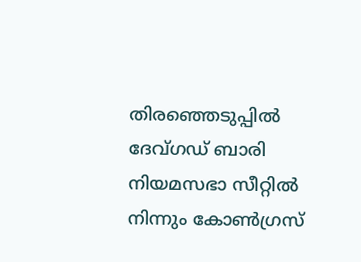തിരഞ്ഞെടുപ്പില്‍ ദേവ്ഗഡ് ബാരി നിയമസഭാ സീറ്റില്‍ നിന്നും കോണ്‍ഗ്രസ്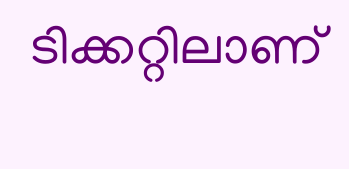ടിക്കറ്റിലാണ്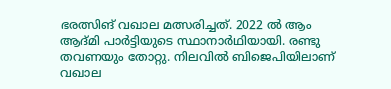ഭരത്സിങ് വഖാല മത്സരിച്ചത്. 2022 ല്‍ ആം ആദ്മി പാര്‍‍ട്ടിയുടെ സ്ഥാനാര്‍ഥിയായി. രണ്ടു തവണയും തോറ്റു. നിലവില്‍ ബിജെപിയിലാണ് വഖാല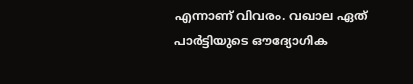എന്നാണ് വിവരം. വഖാല ഏത് പാര്‍ട്ടിയുടെ ഔദ്യോഗിക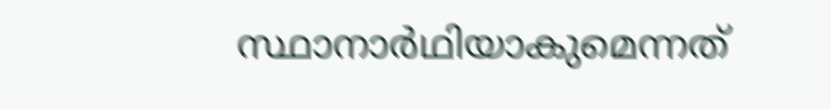സ്ഥാനാര്‍ഥിയാകുമെന്നത്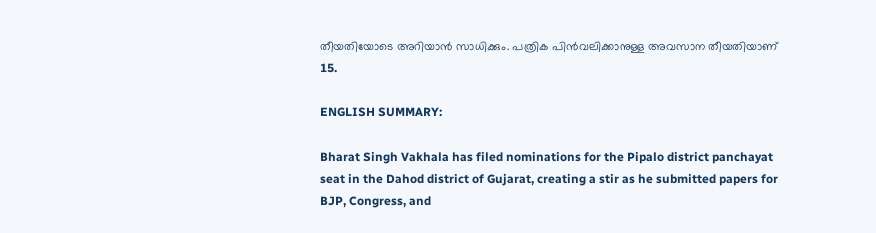തീയതിയോടെ അറിയാന്‍ സാധിക്കും. പത്രിക പിന്‍വലിക്കാനുള്ള അവസാന തീയതിയാണ് 15.

ENGLISH SUMMARY:

Bharat Singh Vakhala has filed nominations for the Pipalo district panchayat seat in the Dahod district of Gujarat, creating a stir as he submitted papers for BJP, Congress, and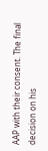AAP with their consent. The final decision on his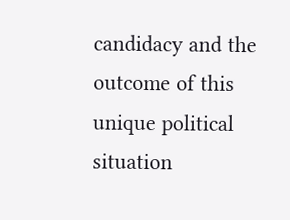candidacy and the outcome of this unique political situation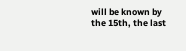will be known by the 15th, the last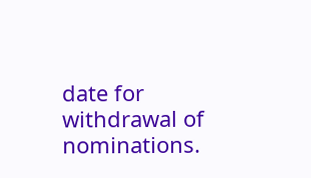date for withdrawal of nominations.